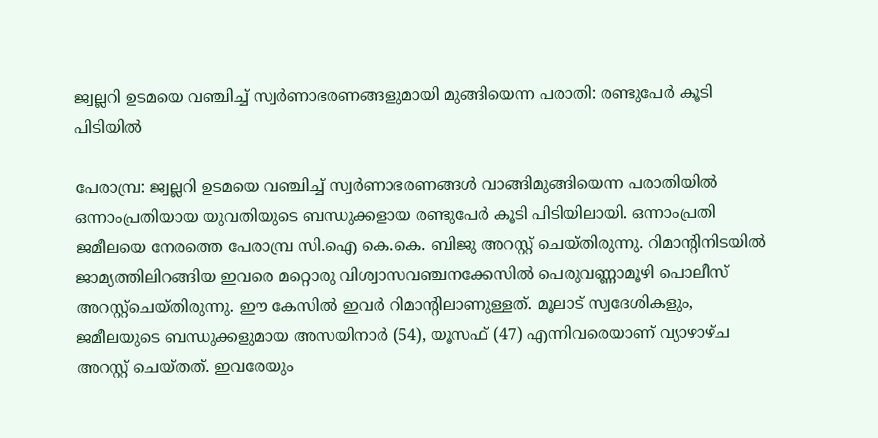ജ്വല്ലറി ഉടമയെ വഞ്ചിച്ച് സ്വര്‍ണാഭരണങ്ങളുമായി മുങ്ങിയെന്ന പരാതി: രണ്ടുപേര്‍ കൂടി പിടിയില്‍

പേരാമ്പ്ര: ജ്വല്ലറി ഉടമയെ വഞ്ചിച്ച് സ്വര്‍ണാഭരണങ്ങള്‍ വാങ്ങിമുങ്ങിയെന്ന പരാതിയില്‍ ഒന്നാംപ്രതിയായ യുവതിയുടെ ബന്ധുക്കളായ രണ്ടുപേര്‍ കൂടി പിടിയിലായി. ഒന്നാംപ്രതി ജമീലയെ നേരത്തെ പേരാമ്പ്ര സി.ഐ കെ.കെ. ബിജു അറസ്റ്റ് ചെയ്തിരുന്നു. റിമാന്‍റിനിടയില്‍ ജാമ്യത്തിലിറങ്ങിയ ഇവരെ മറ്റൊരു വിശ്വാസവഞ്ചനക്കേസില്‍ പെരുവണ്ണാമൂഴി പൊലീസ് അറസ്റ്റ്ചെയ്തിരുന്നു. ഈ കേസില്‍ ഇവര്‍ റിമാന്‍റിലാണുള്ളത്. മൂലാട് സ്വദേശികളും, ജമീലയുടെ ബന്ധുക്കളുമായ അസയിനാര്‍ (54), യൂസഫ് (47) എന്നിവരെയാണ് വ്യാഴാഴ്ച അറസ്റ്റ് ചെയ്തത്. ഇവരേയും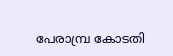പേരാമ്പ്ര കോടതി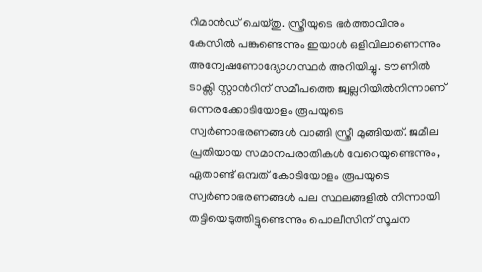റിമാന്‍ഡ് ചെയ്തു. സ്ത്രീയുടെ ഭര്‍ത്താവിനും കേസില്‍ പങ്കുണ്ടെന്നും ഇയാള്‍ ഒളിവിലാണെന്നും അന്വേഷണോദ്യോഗസ്ഥര്‍ അറിയിച്ചു. ടൗണില്‍ ടാക്സി സ്റ്റാന്‍റിന് സമീപത്തെ ജ്വല്ലറിയില്‍നിന്നാണ് ഒന്നരക്കോടിയോളം രൂപയുടെ സ്വര്‍ണാഭരണങ്ങള്‍ വാങ്ങി സ്ത്രീ മുങ്ങിയത്. ജമീല പ്രതിയായ സമാനപരാതികള്‍ വേറെയുണ്ടെന്നും, ഏതാണ്ട് ഒമ്പത് കോടിയോളം രൂപയുടെ സ്വര്‍ണാഭരണങ്ങള്‍ പല സ്ഥലങ്ങളില്‍ നിന്നായി തട്ടിയെടുത്തിട്ടുണ്ടെന്നും പൊലീസിന് സൂചന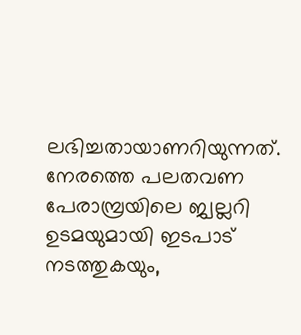ലഭിച്ചതായാണറിയുന്നത്. നേരത്തെ പലതവണ പേരാമ്പ്രയിലെ ജ്വല്ലറി ഉടമയുമായി ഇടപാട് നടത്തുകയും,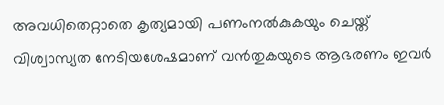അവധിതെറ്റാതെ കൃത്യമായി പണംനല്‍കുകയും ചെയ്ത് വിശ്വാസ്യത നേടിയശേഷമാണ് വന്‍തുകയുടെ ആഭരണം ഇവര്‍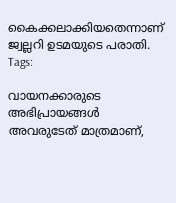കൈക്കലാക്കിയതെന്നാണ് ജ്വല്ലറി ഉടമയുടെ പരാതി.
Tags:

വായനക്കാരുടെ അഭിപ്രായങ്ങള്‍ അവരുടേത് മാത്രമാണ്,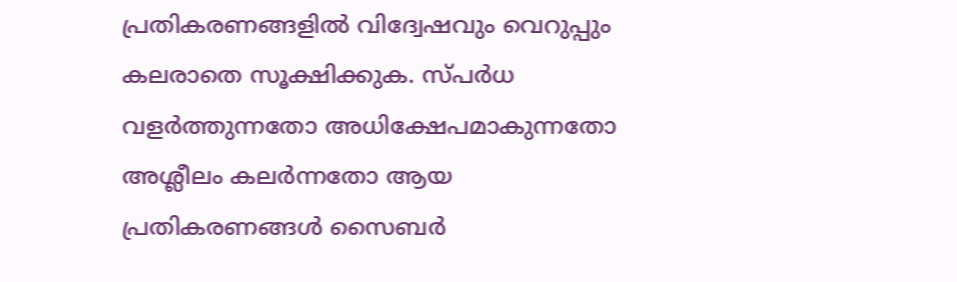പ്രതികരണങ്ങളിൽ വിദ്വേഷവും വെറുപ്പും കലരാതെ സൂക്ഷിക്കുക. സ്പർധ വളർത്തുന്നതോ അധിക്ഷേപമാകുന്നതോ അശ്ലീലം കലർന്നതോ ആയ പ്രതികരണങ്ങൾ സൈബർ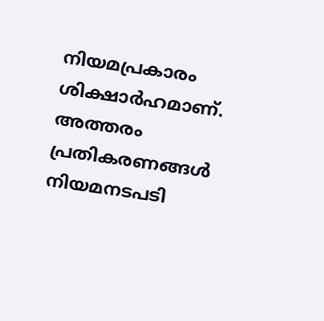നിയമപ്രകാരം ശിക്ഷാർഹമാണ്. അത്തരം പ്രതികരണങ്ങൾ നിയമനടപടി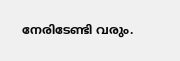നേരിടേണ്ടി വരും.